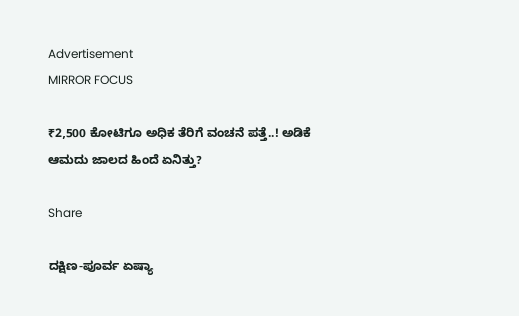Advertisement
MIRROR FOCUS

₹2,500 ಕೋಟಿಗೂ ಅಧಿಕ ತೆರಿಗೆ ವಂಚನೆ ಪತ್ತೆ..! ಅಡಿಕೆ ಆಮದು ಜಾಲದ ಹಿಂದೆ ಏನಿತ್ತು?

Share

ದಕ್ಷಿಣ-ಪೂರ್ವ ಏಷ್ಯಾ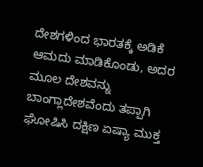ದೇಶಗಳಿಂದ ಭಾರತಕ್ಕೆ ಅಡಿಕೆ ಆಮದು ಮಾಡಿಕೊಂಡು, ಅದರ ಮೂಲ ದೇಶವನ್ನು ಬಾಂಗ್ಲಾದೇಶವೆಂದು ತಪ್ಪಾಗಿ ಘೋಷಿಸಿ ದಕ್ಷಿಣ ಏಷ್ಯಾ ಮುಕ್ತ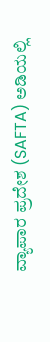ವ್ಯಾಪಾರ ಪ್ರದೇಶ (SAFTA) ಅಡಿಯಲ್ಲಿ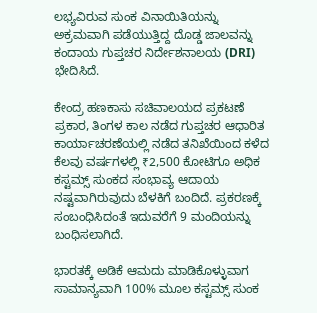ಲಭ್ಯವಿರುವ ಸುಂಕ ವಿನಾಯಿತಿಯನ್ನು ಅಕ್ರಮವಾಗಿ ಪಡೆಯುತ್ತಿದ್ದ ದೊಡ್ಡ ಜಾಲವನ್ನು ಕಂದಾಯ ಗುಪ್ತಚರ ನಿರ್ದೇಶನಾಲಯ (DRI) ಭೇದಿಸಿದೆ.

ಕೇಂದ್ರ ಹಣಕಾಸು ಸಚಿವಾಲಯದ ಪ್ರಕಟಣೆ ಪ್ರಕಾರ, ತಿಂಗಳ ಕಾಲ ನಡೆದ ಗುಪ್ತಚರ ಆಧಾರಿತ ಕಾರ್ಯಾಚರಣೆಯಲ್ಲಿ ನಡೆದ ತನಿಖೆಯಿಂದ ಕಳೆದ ಕೆಲವು ವರ್ಷಗಳಲ್ಲಿ ₹2,500 ಕೋಟಿಗೂ ಅಧಿಕ ಕಸ್ಟಮ್ಸ್‌ ಸುಂಕದ ಸಂಭಾವ್ಯ ಆದಾಯ ನಷ್ಟವಾಗಿರುವುದು ಬೆಳಕಿಗೆ ಬಂದಿದೆ. ಪ್ರಕರಣಕ್ಕೆ ಸಂಬಂಧಿಸಿದಂತೆ ಇದುವರೆಗೆ 9 ಮಂದಿಯನ್ನು ಬಂಧಿಸಲಾಗಿದೆ.

ಭಾರತಕ್ಕೆ ಅಡಿಕೆ ಆಮದು ಮಾಡಿಕೊಳ್ಳುವಾಗ ಸಾಮಾನ್ಯವಾಗಿ 100% ಮೂಲ ಕಸ್ಟಮ್ಸ್‌ ಸುಂಕ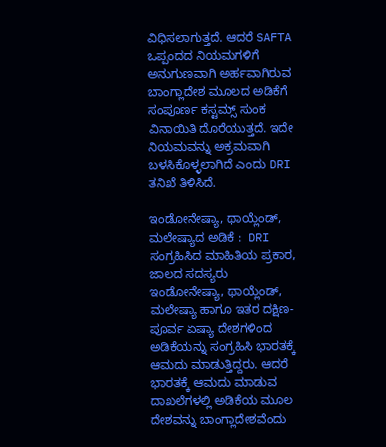ವಿಧಿಸಲಾಗುತ್ತದೆ. ಆದರೆ SAFTA ಒಪ್ಪಂದದ ನಿಯಮಗಳಿಗೆ ಅನುಗುಣವಾಗಿ ಅರ್ಹವಾಗಿರುವ ಬಾಂಗ್ಲಾದೇಶ ಮೂಲದ ಅಡಿಕೆಗೆ ಸಂಪೂರ್ಣ ಕಸ್ಟಮ್ಸ್‌ ಸುಂಕ ವಿನಾಯಿತಿ ದೊರೆಯುತ್ತದೆ. ಇದೇ ನಿಯಮವನ್ನು ಅಕ್ರಮವಾಗಿ ಬಳಸಿಕೊಳ್ಳಲಾಗಿದೆ ಎಂದು DRI ತನಿಖೆ ತಿಳಿಸಿದೆ.

ಇಂಡೋನೇಷ್ಯಾ, ಥಾಯ್ಲೆಂಡ್, ಮಲೇಷ್ಯಾದ ಅಡಿಕೆ :  DRI ಸಂಗ್ರಹಿಸಿದ ಮಾಹಿತಿಯ ಪ್ರಕಾರ, ಜಾಲದ ಸದಸ್ಯರು ಇಂಡೋನೇಷ್ಯಾ, ಥಾಯ್ಲೆಂಡ್, ಮಲೇಷ್ಯಾ ಹಾಗೂ ಇತರ ದಕ್ಷಿಣ-ಪೂರ್ವ ಏಷ್ಯಾ ದೇಶಗಳಿಂದ ಅಡಿಕೆಯನ್ನು ಸಂಗ್ರಹಿಸಿ ಭಾರತಕ್ಕೆ ಆಮದು ಮಾಡುತ್ತಿದ್ದರು. ಆದರೆ ಭಾರತಕ್ಕೆ ಆಮದು ಮಾಡುವ ದಾಖಲೆಗಳಲ್ಲಿ ಅಡಿಕೆಯ ಮೂಲ ದೇಶವನ್ನು ಬಾಂಗ್ಲಾದೇಶವೆಂದು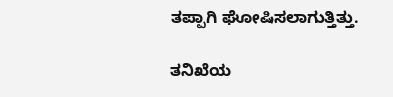ತಪ್ಪಾಗಿ ಘೋಷಿಸಲಾಗುತ್ತಿತ್ತು.

ತನಿಖೆಯ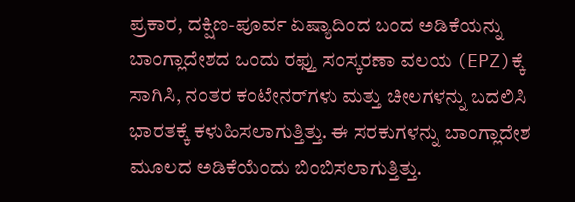ಪ್ರಕಾರ, ದಕ್ಷಿಣ-ಪೂರ್ವ ಏಷ್ಯಾದಿಂದ ಬಂದ ಅಡಿಕೆಯನ್ನು ಬಾಂಗ್ಲಾದೇಶದ ಒಂದು ರಫ್ತು ಸಂಸ್ಕರಣಾ ವಲಯ (EPZ)ಕ್ಕೆ ಸಾಗಿಸಿ, ನಂತರ ಕಂಟೇನರ್‌ಗಳು ಮತ್ತು ಚೀಲಗಳನ್ನು ಬದಲಿಸಿ ಭಾರತಕ್ಕೆ ಕಳುಹಿಸಲಾಗುತ್ತಿತ್ತು. ಈ ಸರಕುಗಳನ್ನು ಬಾಂಗ್ಲಾದೇಶ ಮೂಲದ ಅಡಿಕೆಯೆಂದು ಬಿಂಬಿಸಲಾಗುತ್ತಿತ್ತು.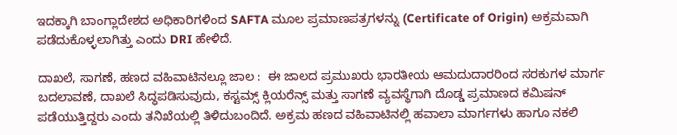ಇದಕ್ಕಾಗಿ ಬಾಂಗ್ಲಾದೇಶದ ಅಧಿಕಾರಿಗಳಿಂದ SAFTA ಮೂಲ ಪ್ರಮಾಣಪತ್ರಗಳನ್ನು (Certificate of Origin) ಅಕ್ರಮವಾಗಿ ಪಡೆದುಕೊಳ್ಳಲಾಗಿತ್ತು ಎಂದು DRI ಹೇಳಿದೆ.

ದಾಖಲೆ, ಸಾಗಣೆ, ಹಣದ ವಹಿವಾಟಿನಲ್ಲೂ ಜಾಲ :  ಈ ಜಾಲದ ಪ್ರಮುಖರು ಭಾರತೀಯ ಆಮದುದಾರರಿಂದ ಸರಕುಗಳ ಮಾರ್ಗ ಬದಲಾವಣೆ, ದಾಖಲೆ ಸಿದ್ಧಪಡಿಸುವುದು, ಕಸ್ಟಮ್ಸ್‌ ಕ್ಲಿಯರೆನ್ಸ್‌ ಮತ್ತು ಸಾಗಣೆ ವ್ಯವಸ್ಥೆಗಾಗಿ ದೊಡ್ಡ ಪ್ರಮಾಣದ ಕಮಿಷನ್‌ ಪಡೆಯುತ್ತಿದ್ದರು ಎಂದು ತನಿಖೆಯಲ್ಲಿ ತಿಳಿದುಬಂದಿದೆ. ಅಕ್ರಮ ಹಣದ ವಹಿವಾಟಿನಲ್ಲಿ ಹವಾಲಾ ಮಾರ್ಗಗಳು ಹಾಗೂ ನಕಲಿ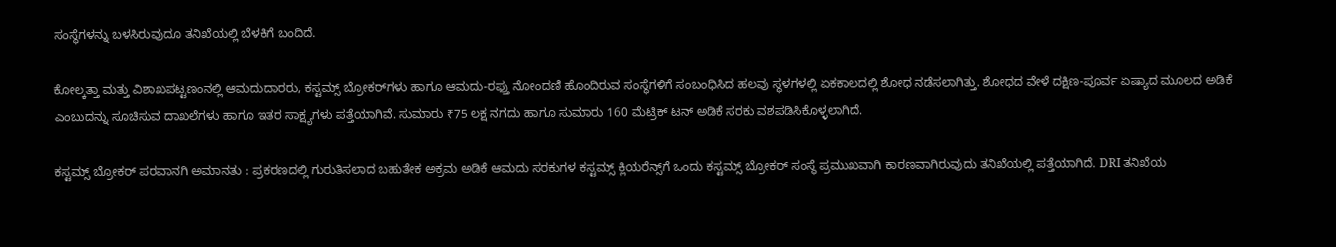ಸಂಸ್ಥೆಗಳನ್ನು ಬಳಸಿರುವುದೂ ತನಿಖೆಯಲ್ಲಿ ಬೆಳಕಿಗೆ ಬಂದಿದೆ.

ಕೋಲ್ಕತ್ತಾ ಮತ್ತು ವಿಶಾಖಪಟ್ಟಣಂನಲ್ಲಿ ಆಮದುದಾರರು, ಕಸ್ಟಮ್ಸ್‌ ಬ್ರೋಕರ್‌ಗಳು ಹಾಗೂ ಆಮದು-ರಫ್ತು ನೋಂದಣಿ ಹೊಂದಿರುವ ಸಂಸ್ಥೆಗಳಿಗೆ ಸಂಬಂಧಿಸಿದ ಹಲವು ಸ್ಥಳಗಳಲ್ಲಿ ಏಕಕಾಲದಲ್ಲಿ ಶೋಧ ನಡೆಸಲಾಗಿತ್ತು. ಶೋಧದ ವೇಳೆ ದಕ್ಷಿಣ-ಪೂರ್ವ ಏಷ್ಯಾದ ಮೂಲದ ಅಡಿಕೆ ಎಂಬುದನ್ನು ಸೂಚಿಸುವ ದಾಖಲೆಗಳು ಹಾಗೂ ಇತರ ಸಾಕ್ಷ್ಯಗಳು ಪತ್ತೆಯಾಗಿವೆ. ಸುಮಾರು ₹75 ಲಕ್ಷ ನಗದು ಹಾಗೂ ಸುಮಾರು 160 ಮೆಟ್ರಿಕ್ ಟನ್ ಅಡಿಕೆ ಸರಕು ವಶಪಡಿಸಿಕೊಳ್ಳಲಾಗಿದೆ.

ಕಸ್ಟಮ್ಸ್‌ ಬ್ರೋಕರ್‌ ಪರವಾನಗಿ ಅಮಾನತು : ಪ್ರಕರಣದಲ್ಲಿ ಗುರುತಿಸಲಾದ ಬಹುತೇಕ ಅಕ್ರಮ ಅಡಿಕೆ ಆಮದು ಸರಕುಗಳ ಕಸ್ಟಮ್ಸ್‌ ಕ್ಲಿಯರೆನ್ಸ್‌ಗೆ ಒಂದು ಕಸ್ಟಮ್ಸ್‌ ಬ್ರೋಕರ್‌ ಸಂಸ್ಥೆ ಪ್ರಮುಖವಾಗಿ ಕಾರಣವಾಗಿರುವುದು ತನಿಖೆಯಲ್ಲಿ ಪತ್ತೆಯಾಗಿದೆ. DRI ತನಿಖೆಯ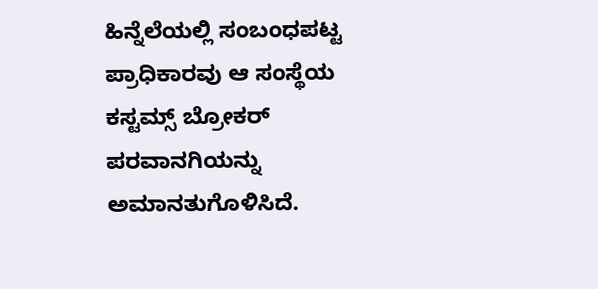ಹಿನ್ನೆಲೆಯಲ್ಲಿ ಸಂಬಂಧಪಟ್ಟ ಪ್ರಾಧಿಕಾರವು ಆ ಸಂಸ್ಥೆಯ ಕಸ್ಟಮ್ಸ್‌ ಬ್ರೋಕರ್‌ ಪರವಾನಗಿಯನ್ನು ಅಮಾನತುಗೊಳಿಸಿದೆ.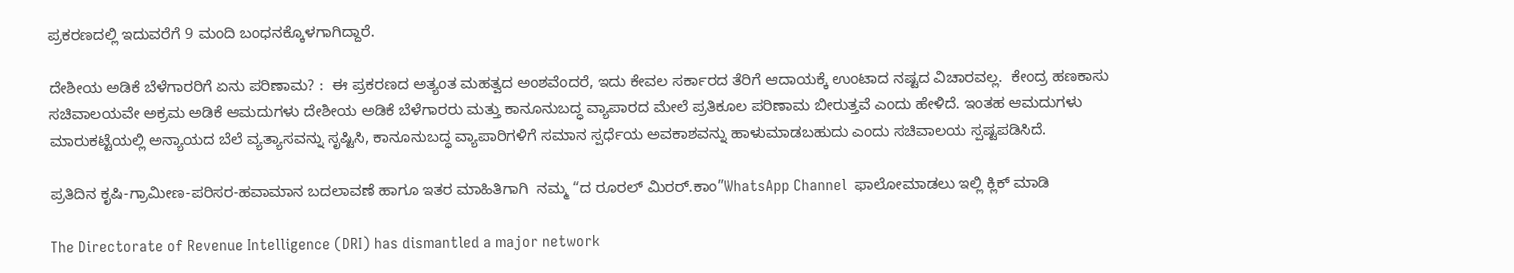ಪ್ರಕರಣದಲ್ಲಿ ಇದುವರೆಗೆ 9 ಮಂದಿ ಬಂಧನಕ್ಕೊಳಗಾಗಿದ್ದಾರೆ.

ದೇಶೀಯ ಅಡಿಕೆ ಬೆಳೆಗಾರರಿಗೆ ಏನು ಪರಿಣಾಮ? :  ಈ ಪ್ರಕರಣದ ಅತ್ಯಂತ ಮಹತ್ವದ ಅಂಶವೆಂದರೆ, ಇದು ಕೇವಲ ಸರ್ಕಾರದ ತೆರಿಗೆ ಆದಾಯಕ್ಕೆ ಉಂಟಾದ ನಷ್ಟದ ವಿಚಾರವಲ್ಲ.  ಕೇಂದ್ರ ಹಣಕಾಸು ಸಚಿವಾಲಯವೇ ಅಕ್ರಮ ಅಡಿಕೆ ಆಮದುಗಳು ದೇಶೀಯ ಅಡಿಕೆ ಬೆಳೆಗಾರರು ಮತ್ತು ಕಾನೂನುಬದ್ಧ ವ್ಯಾಪಾರದ ಮೇಲೆ ಪ್ರತಿಕೂಲ ಪರಿಣಾಮ ಬೀರುತ್ತವೆ ಎಂದು ಹೇಳಿದೆ. ಇಂತಹ ಆಮದುಗಳು ಮಾರುಕಟ್ಟೆಯಲ್ಲಿ ಅನ್ಯಾಯದ ಬೆಲೆ ವ್ಯತ್ಯಾಸವನ್ನು ಸೃಷ್ಟಿಸಿ, ಕಾನೂನುಬದ್ಧ ವ್ಯಾಪಾರಿಗಳಿಗೆ ಸಮಾನ ಸ್ಪರ್ಧೆಯ ಅವಕಾಶವನ್ನು ಹಾಳುಮಾಡಬಹುದು ಎಂದು ಸಚಿವಾಲಯ ಸ್ಪಷ್ಟಪಡಿಸಿದೆ.

ಪ್ರತಿದಿನ ಕೃಷಿ-ಗ್ರಾಮೀಣ-ಪರಿಸರ-ಹವಾಮಾನ ಬದಲಾವಣೆ ಹಾಗೂ ಇತರ ಮಾಹಿತಿಗಾಗಿ  ನಮ್ಮ “ದ ರೂರಲ್‌ ಮಿರರ್.ಕಾಂ”WhatsApp Channel  ಫಾಲೋಮಾಡಲು ಇಲ್ಲಿ ಕ್ಲಿಕ್‌ ಮಾಡಿ

The Directorate of Revenue Intelligence (DRI) has dismantled a major network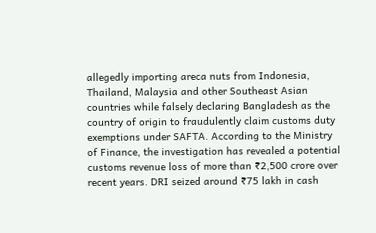allegedly importing areca nuts from Indonesia, Thailand, Malaysia and other Southeast Asian countries while falsely declaring Bangladesh as the country of origin to fraudulently claim customs duty exemptions under SAFTA. According to the Ministry of Finance, the investigation has revealed a potential customs revenue loss of more than ₹2,500 crore over recent years. DRI seized around ₹75 lakh in cash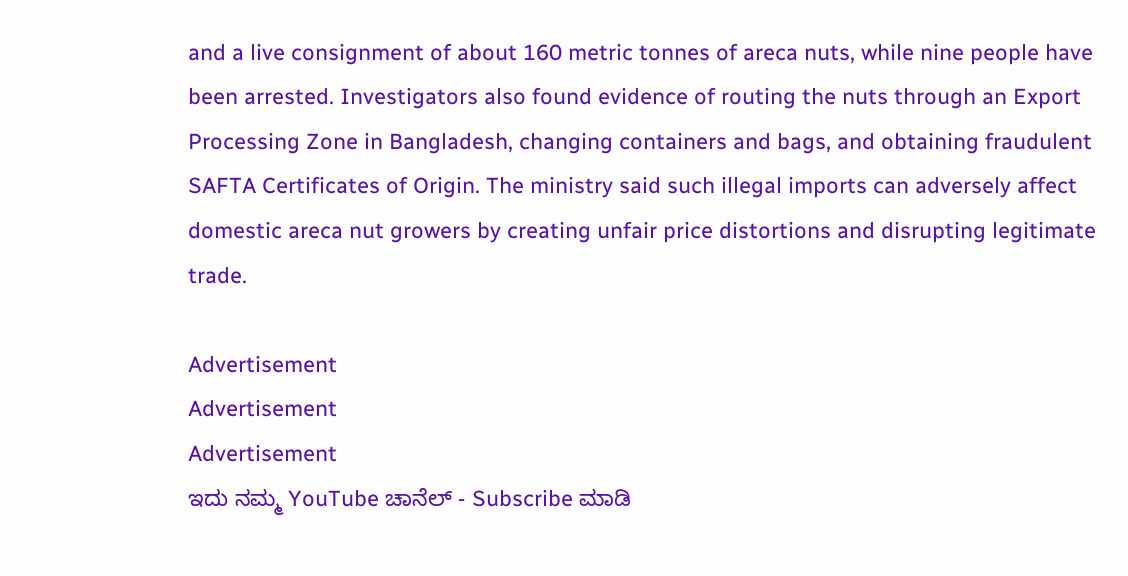and a live consignment of about 160 metric tonnes of areca nuts, while nine people have been arrested. Investigators also found evidence of routing the nuts through an Export Processing Zone in Bangladesh, changing containers and bags, and obtaining fraudulent SAFTA Certificates of Origin. The ministry said such illegal imports can adversely affect domestic areca nut growers by creating unfair price distortions and disrupting legitimate trade.

Advertisement
Advertisement
Advertisement
ಇದು ನಮ್ಮ YouTube ಚಾನೆಲ್ - Subscribe ಮಾಡಿ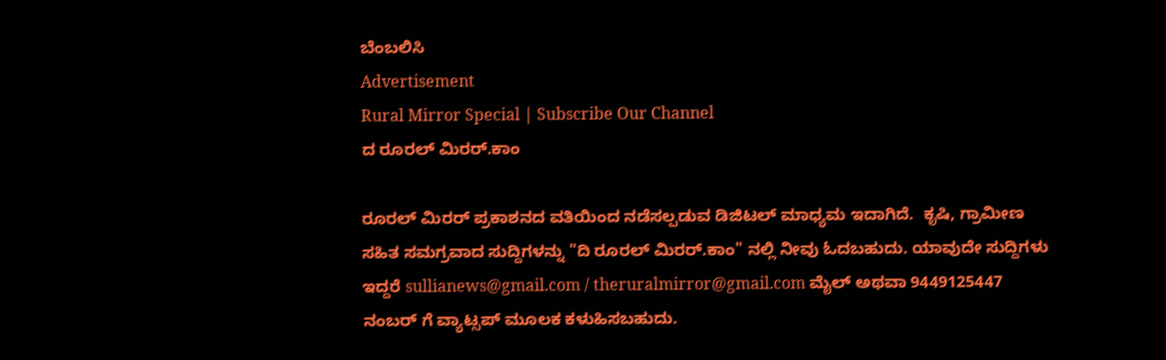ಬೆಂಬಲಿಸಿ
Advertisement
Rural Mirror Special | Subscribe Our Channel
ದ ರೂರಲ್ ಮಿರರ್.ಕಾಂ

ರೂರಲ್‌ ಮಿರರ್‌ ಪ್ರಕಾಶನದ ವತಿಯಿಂದ ನಡೆಸಲ್ಪಡುವ ಡಿಜಿಟಲ್‌ ಮಾಧ್ಯಮ ಇದಾಗಿದೆ.  ಕೃಷಿ, ಗ್ರಾಮೀಣ ಸಹಿತ ಸಮಗ್ರವಾದ ಸುದ್ದಿಗಳನ್ನು "ದಿ ರೂರಲ್‌ ಮಿರರ್‌.ಕಾಂ" ನಲ್ಲಿ ನೀವು ಓದಬಹುದು. ಯಾವುದೇ ಸುದ್ದಿಗಳು ಇದ್ದರೆ sullianews@gmail.com / theruralmirror@gmail.com ಮೈಲ್ ಅಥವಾ 9449125447 ನಂಬರ್ ಗೆ ವ್ಯಾಟ್ಸಪ್ ಮೂಲಕ ಕಳುಹಿಸಬಹುದು.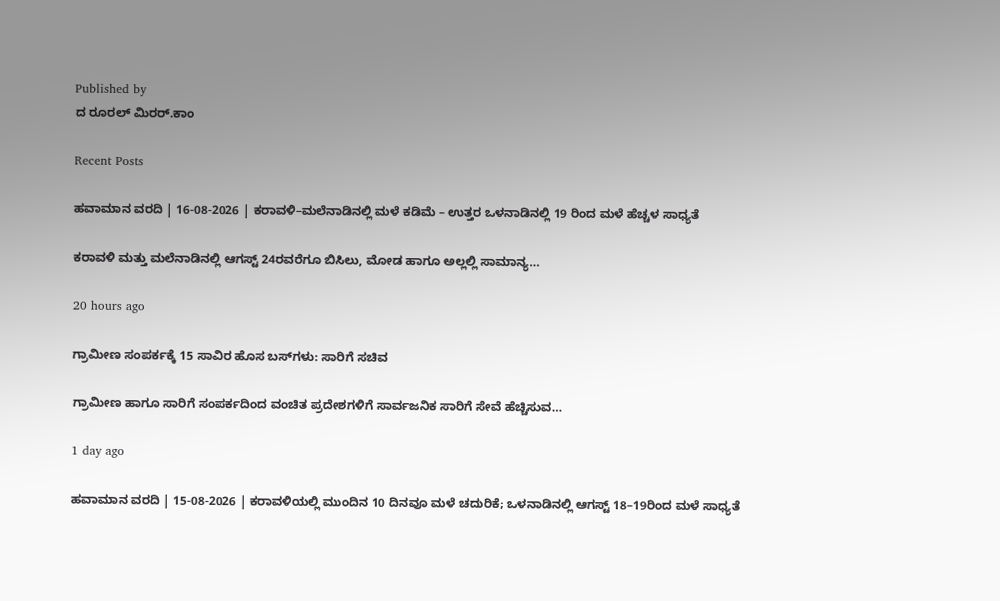Published by
ದ ರೂರಲ್ ಮಿರರ್.ಕಾಂ

Recent Posts

ಹವಾಮಾನ ವರದಿ | 16-08-2026 | ಕರಾವಳಿ–ಮಲೆನಾಡಿನಲ್ಲಿ ಮಳೆ ಕಡಿಮೆ – ಉತ್ತರ ಒಳನಾಡಿನಲ್ಲಿ 19 ರಿಂದ ಮಳೆ ಹೆಚ್ಚಳ ಸಾಧ್ಯತೆ

ಕರಾವಳಿ ಮತ್ತು ಮಲೆನಾಡಿನಲ್ಲಿ ಆಗಸ್ಟ್ 24ರವರೆಗೂ ಬಿಸಿಲು, ಮೋಡ ಹಾಗೂ ಅಲ್ಲಲ್ಲಿ ಸಾಮಾನ್ಯ…

20 hours ago

ಗ್ರಾಮೀಣ ಸಂಪರ್ಕಕ್ಕೆ 15 ಸಾವಿರ ಹೊಸ ಬಸ್‌ಗಳು: ಸಾರಿಗೆ ಸಚಿವ

ಗ್ರಾಮೀಣ ಹಾಗೂ ಸಾರಿಗೆ ಸಂಪರ್ಕದಿಂದ ವಂಚಿತ ಪ್ರದೇಶಗಳಿಗೆ ಸಾರ್ವಜನಿಕ ಸಾರಿಗೆ ಸೇವೆ ಹೆಚ್ಚಿಸುವ…

1 day ago

ಹವಾಮಾನ ವರದಿ | 15-08-2026 | ಕರಾವಳಿಯಲ್ಲಿ ಮುಂದಿನ 10 ದಿನವೂ ಮಳೆ ಚದುರಿಕೆ; ಒಳನಾಡಿನಲ್ಲಿ ಆಗಸ್ಟ್ 18–19ರಿಂದ ಮಳೆ ಸಾಧ್ಯತೆ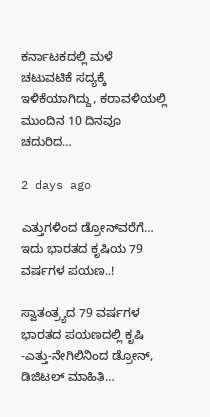ಕರ್ನಾಟಕದಲ್ಲಿ ಮಳೆ ಚಟುವಟಿಕೆ ಸದ್ಯಕ್ಕೆ ಇಳಿಕೆಯಾಗಿದ್ದು, ಕರಾವಳಿಯಲ್ಲಿ ಮುಂದಿನ 10 ದಿನವೂ ಚದುರಿದ…

2 days ago

ಎತ್ತುಗಳಿಂದ ಡ್ರೋನ್‌ವರೆಗೆ… ಇದು ಭಾರತದ ಕೃಷಿಯ 79 ವರ್ಷಗಳ ಪಯಣ..!

ಸ್ವಾತಂತ್ರ್ಯದ 79 ವರ್ಷಗಳ ಭಾರತದ ಪಯಣದಲ್ಲಿ ಕೃಷಿ -ಎತ್ತು-ನೇಗಿಲಿನಿಂದ ಡ್ರೋನ್, ಡಿಜಿಟಲ್ ಮಾಹಿತಿ…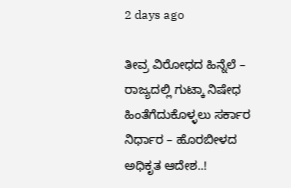2 days ago

ತೀವ್ರ ವಿರೋಧದ ಹಿನ್ನೆಲೆ – ರಾಜ್ಯದಲ್ಲಿ ಗುಟ್ಕಾ ನಿಷೇಧ ಹಿಂತೆಗೆದುಕೊಳ್ಳಲು ಸರ್ಕಾರ ನಿರ್ಧಾರ – ಹೊರಬೀಳದ ಅಧಿಕೃತ ಆದೇಶ..!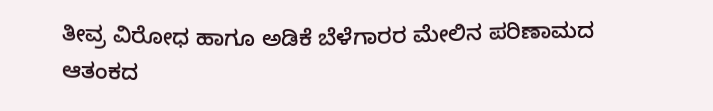ತೀವ್ರ ವಿರೋಧ ಹಾಗೂ ಅಡಿಕೆ ಬೆಳೆಗಾರರ ಮೇಲಿನ ಪರಿಣಾಮದ ಆತಂಕದ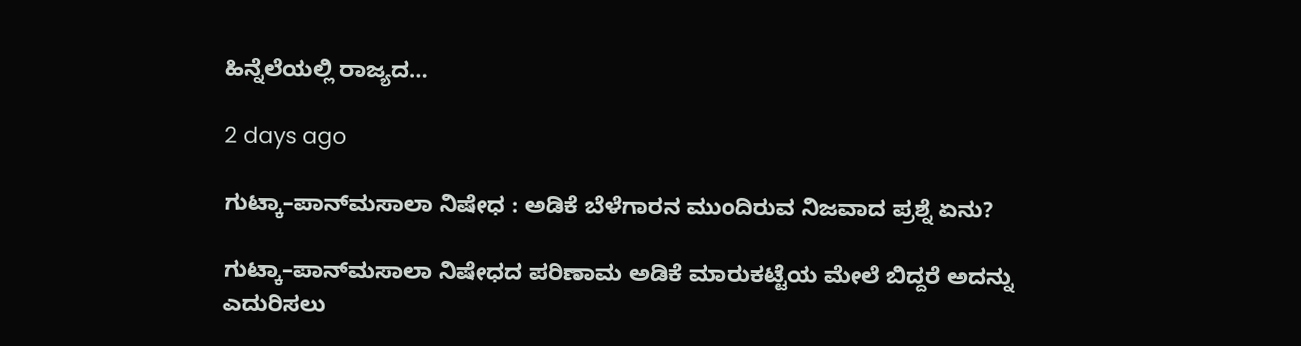ಹಿನ್ನೆಲೆಯಲ್ಲಿ ರಾಜ್ಯದ…

2 days ago

ಗುಟ್ಕಾ–ಪಾನ್‌ಮಸಾಲಾ ನಿಷೇಧ : ಅಡಿಕೆ ಬೆಳೆಗಾರನ ಮುಂದಿರುವ ನಿಜವಾದ ಪ್ರಶ್ನೆ ಏನು?

ಗುಟ್ಕಾ–ಪಾನ್‌ಮಸಾಲಾ ನಿಷೇಧದ ಪರಿಣಾಮ ಅಡಿಕೆ ಮಾರುಕಟ್ಟೆಯ ಮೇಲೆ ಬಿದ್ದರೆ ಅದನ್ನು ಎದುರಿಸಲು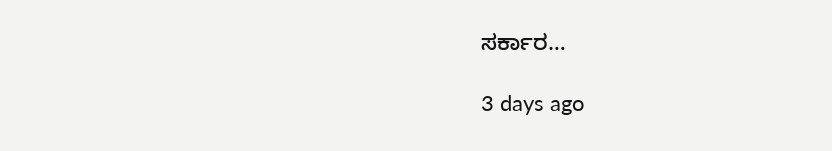ಸರ್ಕಾರ…

3 days ago